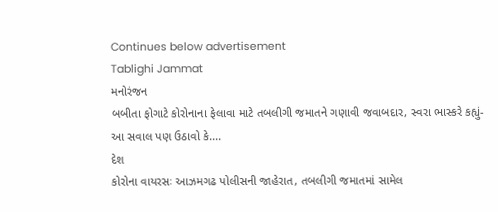Continues below advertisement
Tablighi Jammat
મનોરંજન
બબીતા ફોગાટે કોરોનાના ફેલાવા માટે તબલીગી જમાતને ગણાવી જવાબદાર, સ્વરા ભાસ્કરે કહ્યું- આ સવાલ પણ ઉઠાવો કે....
દેશ
કોરોના વાયરસઃ આઝમગઢ પોલીસની જાહેરાત, તબલીગી જમાતમાં સામેલ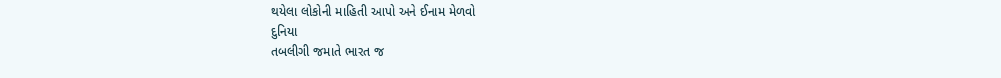થયેલા લોકોની માહિતી આપો અને ઈનામ મેળવો
દુનિયા
તબલીગી જમાતે ભારત જ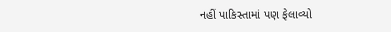નહીં પાકિસ્તામાં પણ ફેલાવ્યો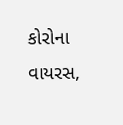કોરોના વાયરસ,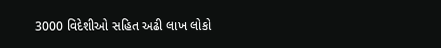3000 વિદેશીઓ સહિત અઢી લાખ લોકો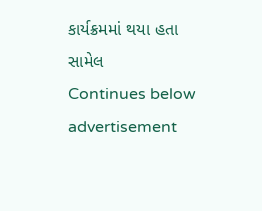કાર્યક્રમમાં થયા હતા સામેલ
Continues below advertisement